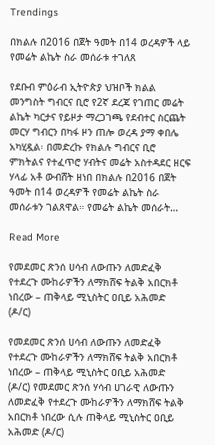Trendings

በክልሉ በ2016 በጀት ዓመት በ14 ወረዳዎች ላይ የመሬት ልኬት ስራ መሰራቱ ተገለጸ

የደቡብ ምዕራብ ኢትዮጵያ ህዝቦች ክልል መንግስት ግብርና ቢሮ የ2ኛ ደረጃ የገጠር መሬት ልኬት ካርታና የይዞታ ማረጋገጫ የደብተር ስርጨት መርሃ ግብርን በካፋ ዞን ጠሎ ወረዳ ያማ ቀበሌ አካሂዷል፡ በመድረኩ የክልሉ ግብርና ቢሮ ምክትልና የተፈጥሮ ሃብትና መሬት አስተዳደር ዘርፍ ሃላፊ አቶ ውብሸት ዘነበ በክልሉ በ2016 በጀት ዓመት በ14 ወረዳዎች የመሬት ልኬት ስራ መሰራቱን ገልጸዋል። የመሬት ልኬት መሰራት…

Read More

የመደመር ጽንሰ ሀሳብ ለውጡን ለመድፈቅ የተደረጉ ሙከራዎችን ለማክሸፍ ትልቅ አበርክቶ ነበረው – ጠቅላይ ሚኒስትር ዐቢይ አሕመድ (ዶ/ር)

የመደመር ጽንሰ ሀሳብ ለውጡን ለመድፈቅ የተደረጉ ሙከራዎችን ለማክሸፍ ትልቅ አበርክቶ ነበረው – ጠቅላይ ሚኒስትር ዐቢይ አሕመድ (ዶ/ር) የመደመር ጽንሰ ሃሳብ ሀገራዊ ለውጡን ለመድፈቅ የተደረጉ ሙከራዎችን ለማክሸፍ ትልቅ አበርክቶ ነበረው ሲሉ ጠቅላይ ሚኒስትር ዐቢይ አሕመድ (ዶ/ር)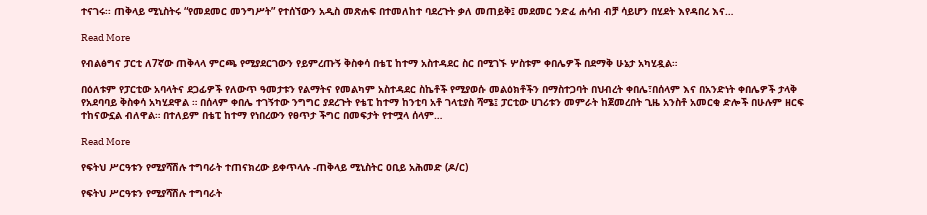ተናገሩ፡፡ ጠቅላይ ሚኒስትሩ “የመደመር መንግሥት” የተሰኘውን አዲስ መጽሐፍ በተመለከተ ባደረጉት ቃለ መጠይቅ፤ መደመር ንድፈ ሐሳብ ብቻ ሳይሆን በሂደት እየዳበረ እና…

Read More

የብልፅግና ፓርቲ ለ7ኛው ጠቅላላ ምርጫ የሚያደርገውን የይምረጡኝ ቅስቀሳ በቴፒ ከተማ አስተዳደር ስር በሚገኙ ሦስቱም ቀበሌዎች በደማቅ ሁኔታ አካሂዷል።

በዕለቱም የፓርቲው አባላትና ደጋፊዎች የለውጥ ዓመታቱን የልማትና የመልካም አስተዳደር ስኬቶች የሚያወሱ መልዕክቶችን በማስተጋባት በህብረት ቀበሌ፣በሰላም እና በአንድነት ቀበሌዎች ታላቅ የአደባባይ ቅስቀሳ አካሂደዋል ። በሰላም ቀበሌ ተገኝተው ንግግር ያደረጉት የቴፒ ከተማ ከንቲባ አቶ ገላቲያስ ሻሜ፤ ፓርቲው ሀገሪቱን መምራት ከጀመረበት ጊዜ አንስቶ አመርቂ ድሎች በሁሉም ዘርፍ ተከናውኗል ብለዋል። በተለይም በቴፒ ከተማ የነበረውን የፀጥታ ችግር በመፍታት የተሟላ ሰላም…

Read More

የፍትህ ሥርዓቱን የሚያሻሽሉ ተግባራት ተጠናክረው ይቀጥላሉ -ጠቅላይ ሚኒስትር ዐቢይ አሕመድ (ዶ/ር)

የፍትህ ሥርዓቱን የሚያሻሽሉ ተግባራት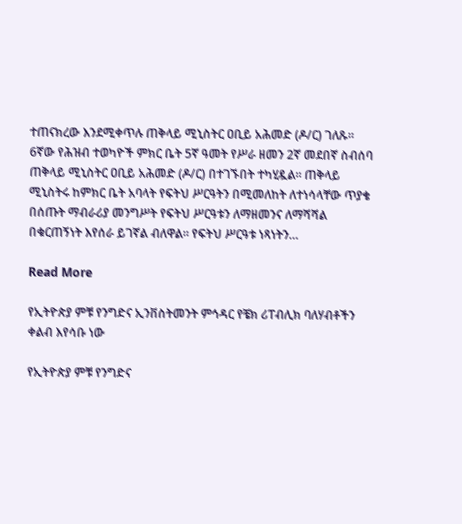ተጠናክረው እንደሚቀጥሉ ጠቅላይ ሚኒስትር ዐቢይ አሕመድ (ዶ/ር) ገለጹ። 6ኛው የሕዝብ ተወካዮች ምክር ቤት 5ኛ ዓመት የሥራ ዘመን 2ኛ መደበኛ ስብሰባ ጠቅላይ ሚኒስትር ዐቢይ አሕመድ (ዶ/ር) በተገኙበት ተካሂዷል። ጠቅላይ ሚኒስትሩ ከምክር ቤት አባላት የፍትህ ሥርዓትን በሚመለከት ለተነሳላቸው ጥያቄ በሰጡት ማብራሪያ መንግሥት የፍትህ ሥርዓቱን ለማዘመንና ለማሻሻል በቁርጠኝነት እየሰራ ይገኛል ብለዋል። የፍትህ ሥርዓቱ ነጻነትን…

Read More

የኢትዮጵያ ምቹ የንግድና ኢንቨስትመንት ምኅዳር የቼክ ሪፐብሊክ ባለሃብቶችን ቀልብ እየሳቡ ነው

የኢትዮጵያ ምቹ የንግድና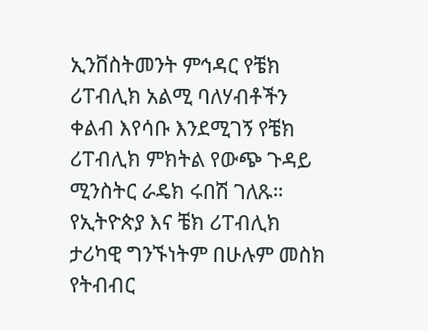ኢንቨስትመንት ምኅዳር የቼክ ሪፐብሊክ አልሚ ባለሃብቶችን ቀልብ እየሳቡ እንደሚገኝ የቼክ ሪፐብሊክ ምክትል የውጭ ጉዳይ ሚንስትር ራዴክ ሩበሽ ገለጹ። የኢትዮጵያ እና ቼክ ሪፐብሊክ ታሪካዊ ግንኙነትም በሁሉም መስክ የትብብር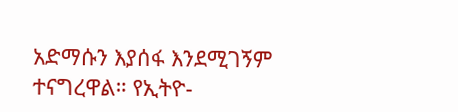አድማሱን እያሰፋ እንደሚገኝም ተናግረዋል። የኢትዮ-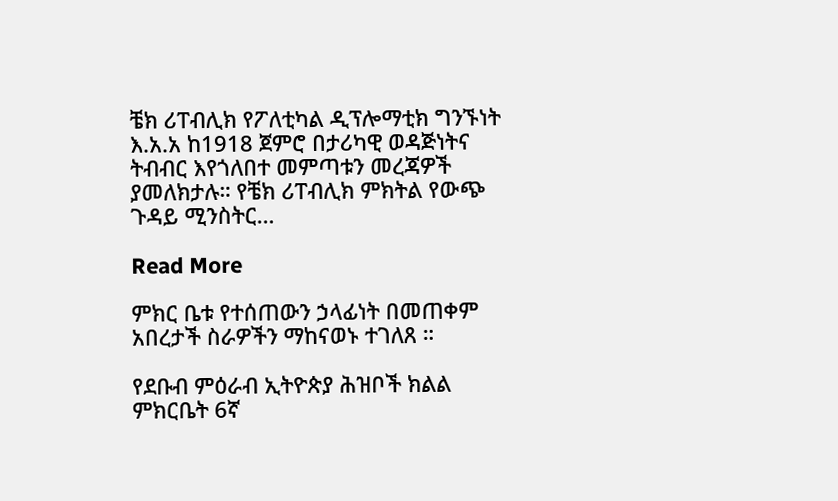ቼክ ሪፐብሊክ የፖለቲካል ዲፕሎማቲክ ግንኙነት እ.አ.አ ከ1918 ጀምሮ በታሪካዊ ወዳጅነትና ትብብር እየጎለበተ መምጣቱን መረጃዎች ያመለክታሉ። የቼክ ሪፐብሊክ ምክትል የውጭ ጉዳይ ሚንስትር…

Read More

ምክር ቤቱ የተሰጠውን ኃላፊነት በመጠቀም አበረታች ስራዎችን ማከናወኑ ተገለጸ ።

የደቡብ ምዕራብ ኢትዮጵያ ሕዝቦች ክልል ምክርቤት 6ኛ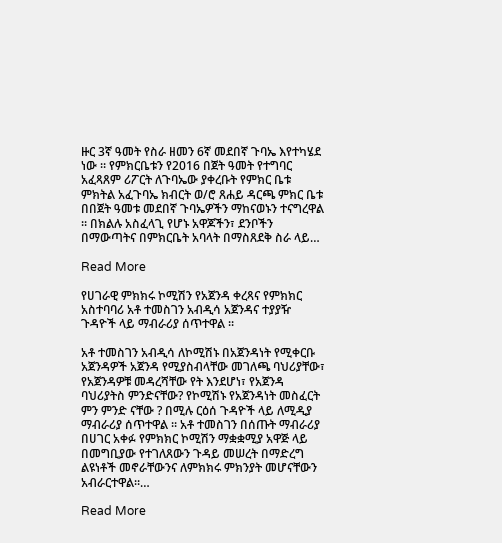ዙር 3ኛ ዓመት የስራ ዘመን 6ኛ መደበኛ ጉባኤ እየተካሄደ ነው ። የምክርቤቱን የ2016 በጀት ዓመት የተግባር አፈጻጸም ሪፖርት ለጉባኤው ያቀረቡት የምክር ቤቱ ምክትል አፈጉባኤ ክብርት ወ/ሮ ጸሐይ ዳርጫ ምክር ቤቱ በበጀት ዓመቱ መደበኛ ጉባኤዎችን ማከናወኑን ተናግረዋል ። በክልሉ አስፈላጊ የሆኑ አዋጆችን፣ ደንቦችን በማውጣትና በምክርቤት አባላት በማስጸደቅ ስራ ላይ…

Read More

የሀገራዊ ምክክሩ ኮሚሽን የአጀንዳ ቀረጻና የምክክር አስተባባሪ አቶ ተመስገን አብዲሳ አጀንዳና ተያያዥ ጉዳዮች ላይ ማብራሪያ ሰጥተዋል ።

አቶ ተመስገን አብዲሳ ለኮሚሽኑ በአጀንዳነት የሚቀርቡ አጀንዳዎች አጀንዳ የሚያስብላቸው መገለጫ ባህሪያቸው፣ የአጀንዳዎቹ መዳረሻቸው የት እንደሆነ፣ የአጀንዳ ባህሪያትስ ምንድናቸው? የኮሚሽኑ የአጀንዳነት መስፈርት ምን ምንድ ናቸው ? በሚሉ ርዕሰ ጉዳዮች ላይ ለሚዲያ ማብራሪያ ሰጥተዋል ። አቶ ተመስገን በሰጡት ማብራሪያ በሀገር አቀፉ የምክክር ኮሚሽን ማቋቋሚያ አዋጅ ላይ በመግቢያው የተገለጸውን ጉዳይ መሠረት በማድረግ ልዩነቶች መኖራቸውንና ለምክክሩ ምክንያት መሆናቸውን አብራርተዋል።…

Read More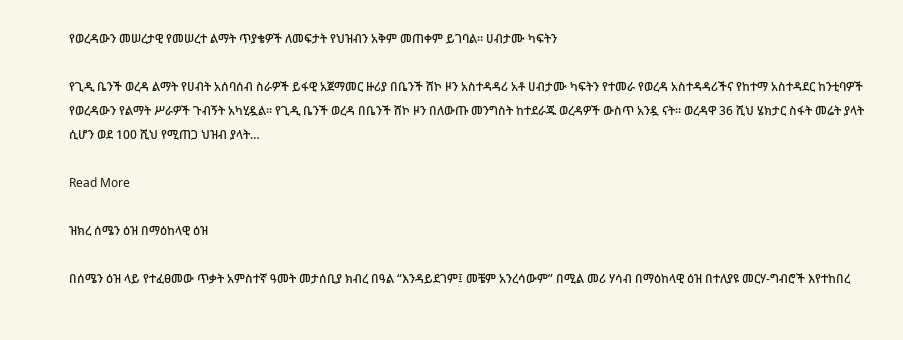የወረዳውን መሠረታዊ የመሠረተ ልማት ጥያቄዎች ለመፍታት የህዝብን አቅም መጠቀም ይገባል። ሀብታሙ ካፍትን

የጊዲ ቤንች ወረዳ ልማት የሀብት አሰባሰብ ስራዎች ይፋዊ አጀማመር ዙሪያ በቤንች ሸኮ ዞን አስተዳዳሪ አቶ ሀብታሙ ካፍትን የተመራ የወረዳ አስተዳዳሪችና የከተማ አስተዳደር ከንቲባዎች የወረዳውን የልማት ሥራዎች ጉብኝት አካሂዷል። የጊዲ ቤንች ወረዳ በቤንች ሸኮ ዞን በለውጡ መንግስት ከተደራጁ ወረዳዎች ውስጥ አንዷ ናት። ወረዳዋ 36 ሺህ ሄክታር ስፋት መሬት ያላት ሲሆን ወደ 100 ሺህ የሚጠጋ ህዝብ ያላት…

Read More

ዝክረ ሰሜን ዕዝ በማዕከላዊ ዕዝ

በሰሜን ዕዝ ላይ የተፈፀመው ጥቃት አምስተኛ ዓመት መታሰቢያ ክብረ በዓል “እንዳይደገም፤ መቼም አንረሳውም” በሚል መሪ ሃሳብ በማዕከላዊ ዕዝ በተለያዩ መርሃ-ግብሮች እየተከበረ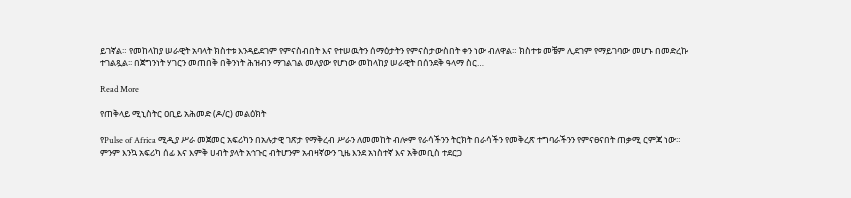ይገኛል። የመከላከያ ሠራዊት አባላት ክስተቱ እንዳይደገም የምናስብበት እና የተሠዉትን ሰማዕታትን የምናስታውስበት ቀን ነው ብለዋል። ክስተቱ መቼም ሊደገም የማይገባው መሆኑ በመድረኩ ተገልጿል፡፡ በጀግንነት ሃገርን መጠበቅ በቅንነት ሕዝብን ማገልገል መለያው የሆነው መከላከያ ሠራዊት በሰንደቅ ዓላማ ስር…

Read More

የጠቅላይ ሚኒስትር ዐቢይ አሕመድ (ዶ/ር) መልዕክት

የPulse of Africa ሚዲያ ሥራ መጀመር አፍሪካን በአሉታዊ ገጽታ የማቅረብ ሥራን ለመመከት ብሎም የራሳችንን ትርክት በራሳችን የመቅረጽ ተግባራችንን የምናፀናበት ጠቃሚ ርምጃ ነው። ምንም እንኳ አፍሪካ ሰፊ እና እምቅ ሀብት ያላት አኅጉር ብትሆንም አብዛኛውን ጊዜ እንደ አነስተኛ እና አቅመቢስ ተደርጋ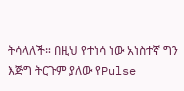ትሳላለች። በዚህ የተነሳ ነው አነስተኛ ግን እጅግ ትርጉም ያለው የPulse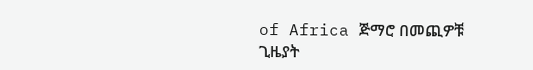of Africa ጅማሮ በመጪዎቹ ጊዜያት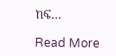ከፍ…

Read More